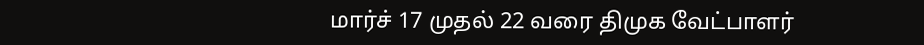மார்ச் 17 முதல் 22 வரை திமுக வேட்பாளர்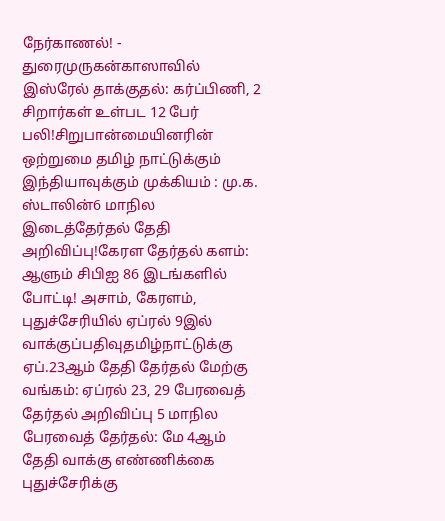நேர்காணல்! - துரைமுருகன்காஸாவில் இஸ்ரேல் தாக்குதல்: கர்ப்பிணி, 2 சிறார்கள் உள்பட 12 பேர் பலி!சிறுபான்மையினரின் ஒற்றுமை தமிழ் நாட்டுக்கும் இந்தியாவுக்கும் முக்கியம் : மு.க. ஸ்டாலின்6 மாநில இடைத்தேர்தல் தேதி அறிவிப்பு!கேரள தேர்தல் களம்: ஆளும் சிபிஐ 86 இடங்களில் போட்டி! அசாம், கேரளம், புதுச்சேரியில் ஏப்ரல் 9இல் வாக்குப்பதிவுதமிழ்நாட்டுக்கு ஏப்.23ஆம் தேதி தேர்தல் மேற்கு வங்கம்: ஏப்ரல் 23, 29 பேரவைத் தேர்தல் அறிவிப்பு 5 மாநில பேரவைத் தேர்தல்: மே 4ஆம் தேதி வாக்கு எண்ணிக்கை புதுச்சேரிக்கு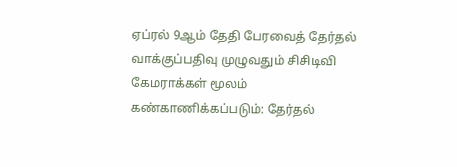ஏப்ரல் 9ஆம் தேதி பேரவைத் தேர்தல் வாக்குப்பதிவு முழுவதும் சிசிடிவி கேமராக்கள் மூலம் கண்காணிக்கப்படும்: தேர்தல்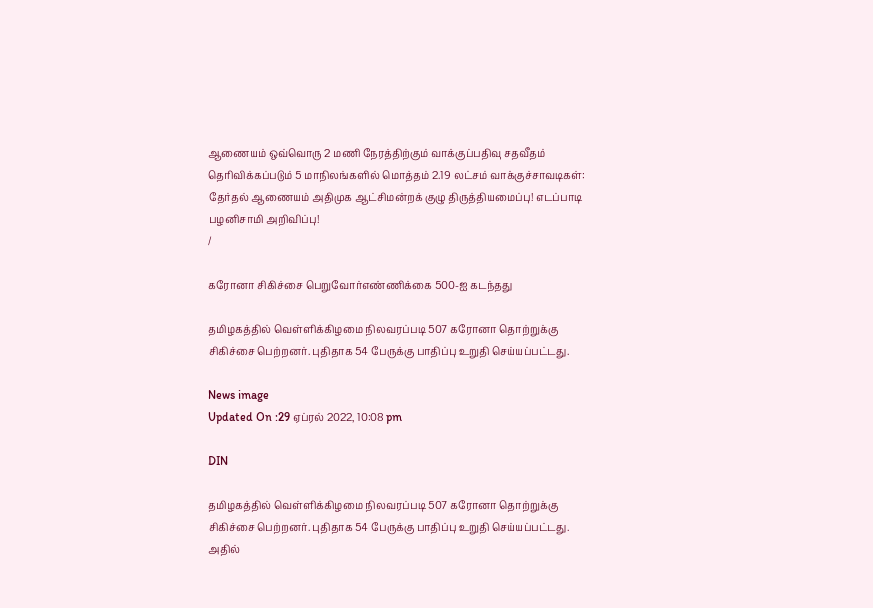ஆணையம் ஒவ்வொரு 2 மணி நேரத்திற்கும் வாக்குப்பதிவு சதவீதம் தெரிவிக்கப்படும் 5 மாநிலங்களில் மொத்தம் 2.19 லட்சம் வாக்குச்சாவடிகள்: தேர்தல் ஆணையம் அதிமுக ஆட்சிமன்றக் குழு திருத்தியமைப்பு! எடப்பாடி பழனிசாமி அறிவிப்பு!
/

கரோனா சிகிச்சை பெறுவோர்எண்ணிக்கை 500-ஐ கடந்தது

தமிழகத்தில் வெள்ளிக்கிழமை நிலவரப்படி 507 கரோனா தொற்றுக்கு சிகிச்சை பெற்றனர். புதிதாக 54 பேருக்கு பாதிப்பு உறுதி செய்யப்பட்டது.

News image
Updated On :29 ஏப்ரல் 2022, 10:08 pm

DIN

தமிழகத்தில் வெள்ளிக்கிழமை நிலவரப்படி 507 கரோனா தொற்றுக்கு சிகிச்சை பெற்றனர். புதிதாக 54 பேருக்கு பாதிப்பு உறுதி செய்யப்பட்டது. அதில்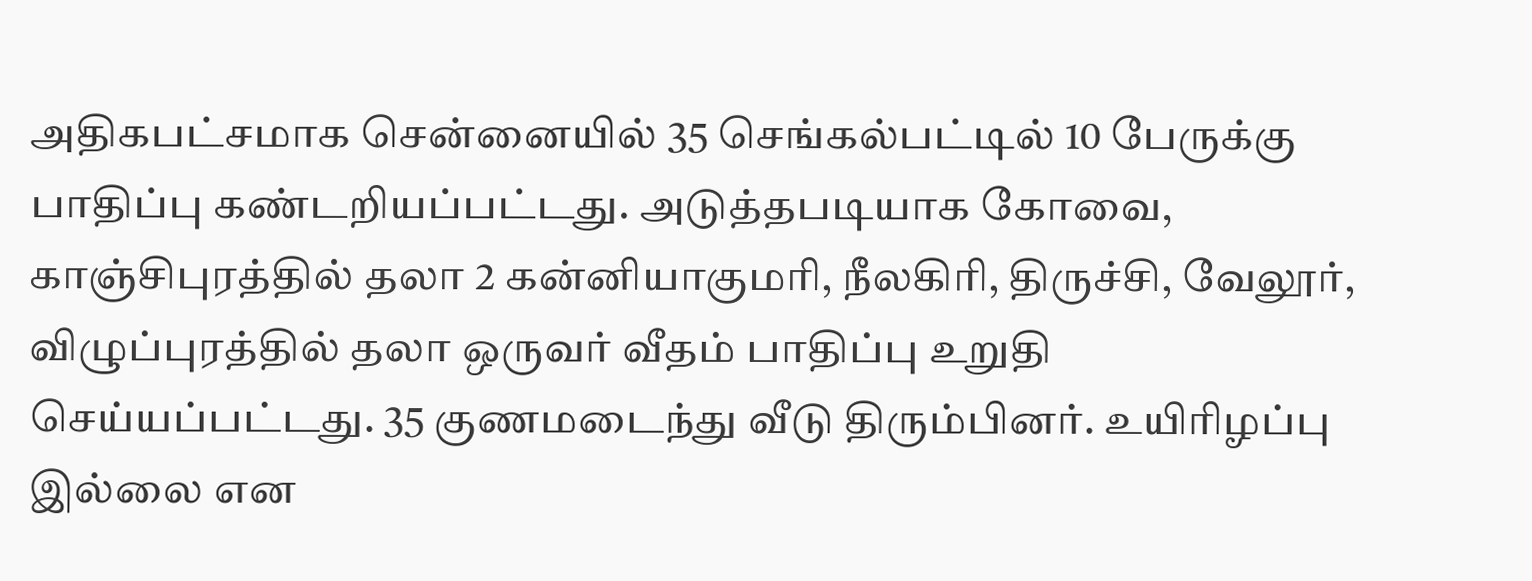அதிகபட்சமாக சென்னையில் 35 செங்கல்பட்டில் 10 பேருக்கு பாதிப்பு கண்டறியப்பட்டது. அடுத்தபடியாக கோவை, காஞ்சிபுரத்தில் தலா 2 கன்னியாகுமரி, நீலகிரி, திருச்சி, வேலூர், விழுப்புரத்தில் தலா ஒருவர் வீதம் பாதிப்பு உறுதி செய்யப்பட்டது. 35 குணமடைந்து வீடு திரும்பினர். உயிரிழப்பு இல்லை என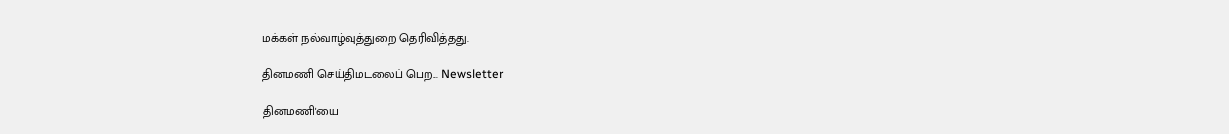மக்கள் நல்வாழ்வுத்துறை தெரிவித்தது.

தினமணி செய்திமடலைப் பெற... Newsletter

தினமணி'யை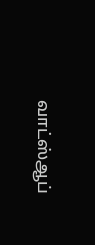வாட்ஸ்ஆப்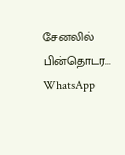சேனலில் பின்தொடர... WhatsApp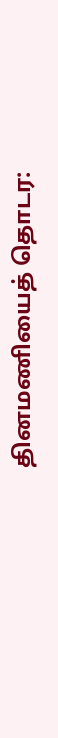தினமணியைத் தொடர: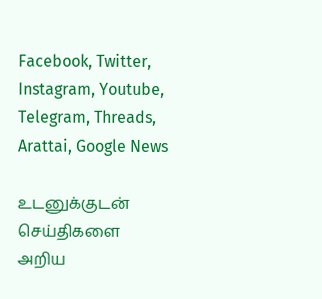Facebook, Twitter, Instagram, Youtube, Telegram, Threads, Arattai, Google News

உடனுக்குடன் செய்திகளை அறிய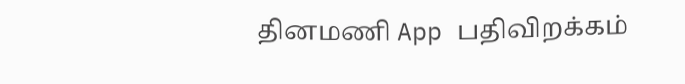தினமணி App பதிவிறக்கம்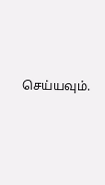செய்யவும்.